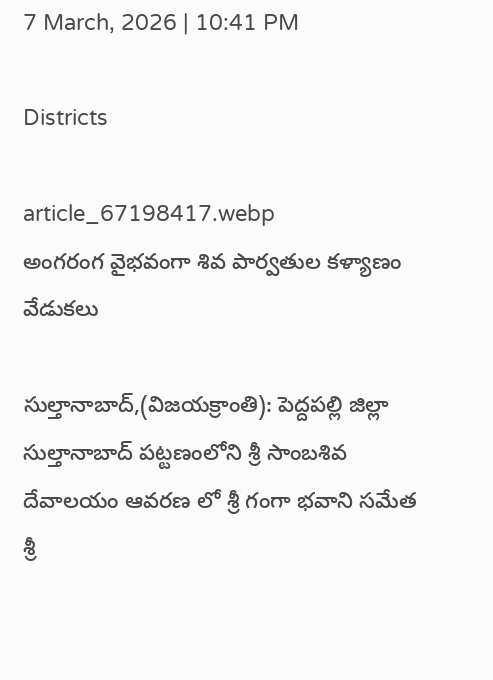7 March, 2026 | 10:41 PM

Districts

article_67198417.webp
అంగరంగ వైభవంగా శివ పార్వతుల కళ్యాణం వేడుకలు

సుల్తానాబాద్,(విజయక్రాంతి): పెద్దపల్లి జిల్లా సుల్తానాబాద్ పట్టణంలోని శ్రీ సాంబశివ దేవాలయం ఆవరణ లో శ్రీ గంగా భవాని సమేత శ్రీ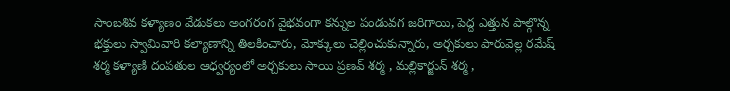సాంబశివ కళ్యాణం వేడుకలు అంగరంగ వైభవంగా కన్నుల పండువగ జరిగాయి, పెద్ద ఎత్తున పాల్గొన్న భక్తులు స్వామివారి కల్యాణాన్ని తిలకించారు, మోక్కులు చెల్లించుకున్నారు, అర్చకులు పారువెల్ల రమేష్ శర్మ కళ్యాణి దంపతుల ఆధ్వర్యంలో అర్చకులు సాయి ప్రణవ్ శర్మ , మల్లికార్జున్ శర్మ ,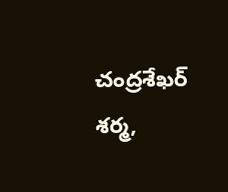చంద్రశేఖర్ శర్మ,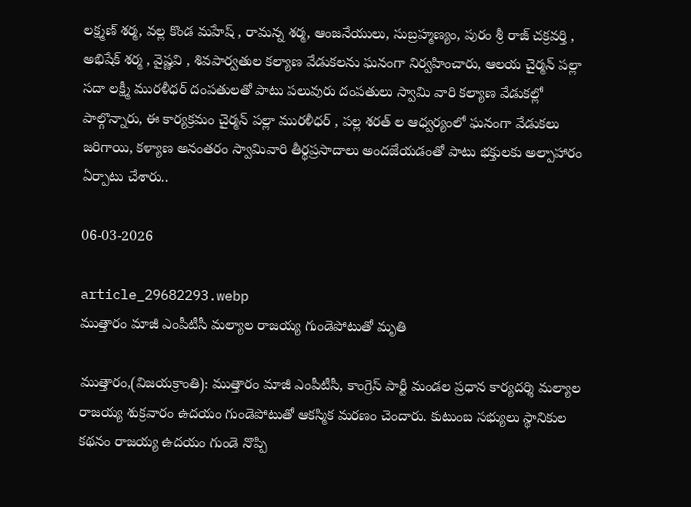లక్ష్మణ్ శర్మ, వల్ల కొండ మహేష్ , రామన్న శర్మ, ఆంజనేయులు, సుబ్రహ్మణ్యం, పురం శ్రీ రాజ్ చక్రవర్తి , అభిషేక్ శర్మ , వైష్ణవి , శివపార్వతుల కల్యాణ వేడుకలను ఘనంగా నిర్వహించారు, ఆలయ చైర్మన్ పల్లా సదా లక్ష్మీ మురళీధర్ దంపతులతో పాటు పలువురు దంపతులు స్వామి వారి కల్యాణ వేడుకల్లో పాల్గొన్నారు, ఈ కార్యక్రమం చైర్మన్ పల్లా మురళీధర్ , పల్ల శరత్ ల ఆధ్వర్యంలో ఘనంగా వేడుకలు జరిగాయి, కళ్యాణ అనంతరం స్వామివారి తీర్థప్రసాదాలు అందజేయడంతో పాటు భక్తులకు అల్పాహారం ఏర్పాటు చేశారు..

06-03-2026

article_29682293.webp
ముత్తారం మాజీ ఎంపీటీసీ మల్యాల రాజయ్య గుండెపోటుతో మృతి

ముత్తారం,(విజయక్రాంతి): ముత్తారం మాజీ ఎంపీటీసీ, కాంగ్రెస్ పార్టీ మండల ప్రధాన కార్యదర్శి మల్యాల రాజయ్య శుక్రవారం ఉదయం గుండెపోటుతో ఆకస్మిక మరణం చెందారు. కుటుంబ సభ్యులు స్థానికుల కథనం రాజయ్య ఉదయం గుండె నొప్పి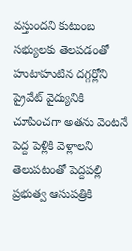వస్తుందని కుటుంబ సభ్యులకు తెలపడంతో హుటాహుటిన దగ్గర్లోని ప్రైవేట్ వైద్యునికి చూపించగా అతను వెంటనే పెద్ద పెళ్లికి వెళ్లాలని తెలుపటంతో పెద్దపల్లి ప్రభుత్వ ఆసుపత్రికి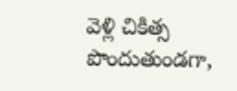వెళ్లి చికిత్స పొందుతుండగా,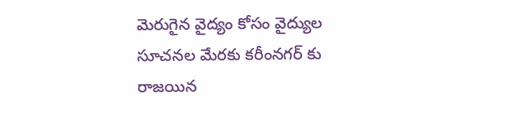మెరుగైన వైద్యం కోసం వైద్యుల సూచనల మేరకు కరీంనగర్ కు రాజయిన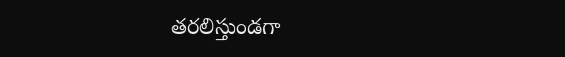తరలిస్తుండగా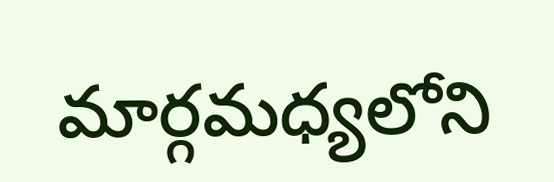మార్గమధ్యలోని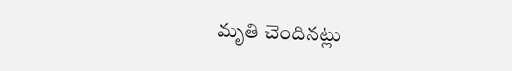మృతి చెందినట్లు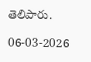తెలిపారు.

06-03-2026